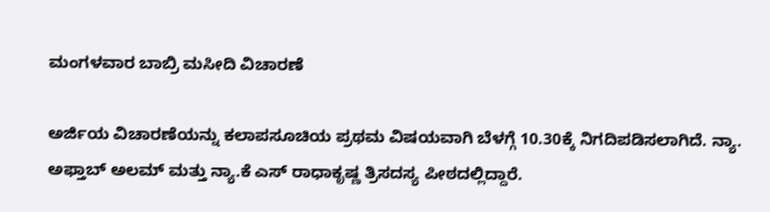ಮಂಗಳವಾರ ಬಾಬ್ರಿ ಮಸೀದಿ ವಿಚಾರಣೆ

ಅರ್ಜಿಯ ವಿಚಾರಣೆಯನ್ನು ಕಲಾಪಸೂಚಿಯ ಪ್ರಥಮ ವಿಷಯವಾಗಿ ಬೆಳಗ್ಗೆ 10.30ಕ್ಕೆ ನಿಗದಿಪಡಿಸಲಾಗಿದೆ. ನ್ಯಾ. ಅಫ್ತಾಬ್ ಅಲಮ್ ಮತ್ತು ನ್ಯಾ.ಕೆ ಎಸ್ ರಾಧಾಕೃಷ್ಣ ತ್ರಿಸದಸ್ಯ ಪೀಠದಲ್ಲಿದ್ದಾರೆ.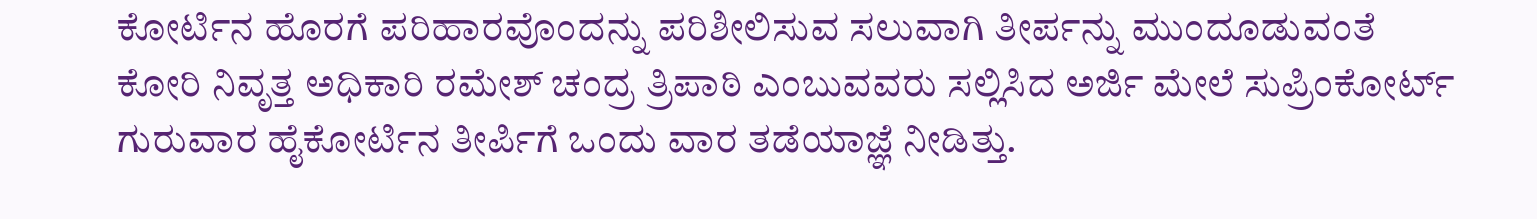ಕೋರ್ಟಿನ ಹೊರಗೆ ಪರಿಹಾರವೊಂದನ್ನು ಪರಿಶೀಲಿಸುವ ಸಲುವಾಗಿ ತೀರ್ಪನ್ನು ಮುಂದೂಡುವಂತೆ ಕೋರಿ ನಿವೃತ್ತ ಅಧಿಕಾರಿ ರಮೇಶ್ ಚಂದ್ರ ತ್ರಿಪಾಠಿ ಎಂಬುವವರು ಸಲ್ಲಿಸಿದ ಅರ್ಜಿ ಮೇಲೆ ಸುಪ್ರಿಂಕೋರ್ಟ್ ಗುರುವಾರ ಹೈಕೋರ್ಟಿನ ತೀರ್ಪಿಗೆ ಒಂದು ವಾರ ತಡೆಯಾಜ್ಞೆ ನೀಡಿತ್ತು.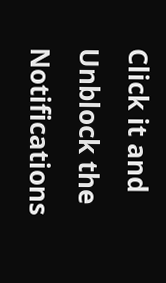Click it and Unblock the Notifications